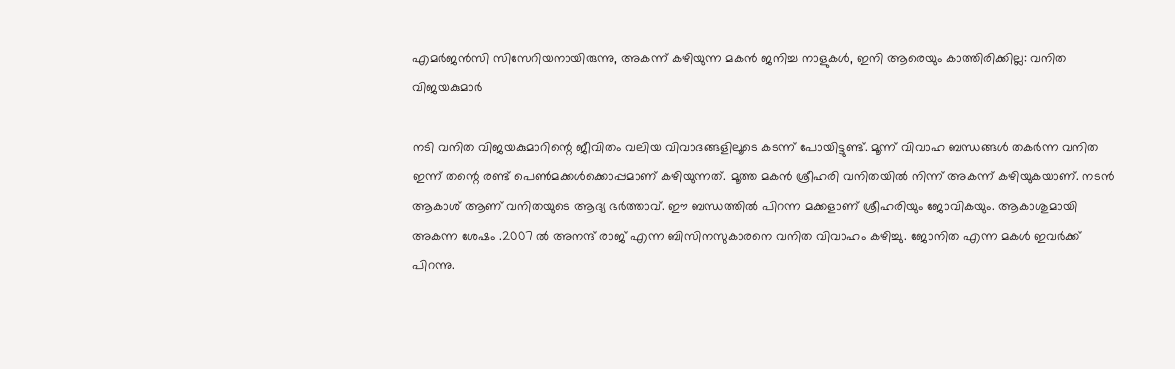എമർജൻസി സിസേറിയനായിരുന്നു, അകന്ന് കഴിയുന്ന മകൻ ജനിച്ച നാളുകൾ, ഇനി ആരെയും കാത്തിരിക്കില്ല: വനിത വിജയകുമാർ

നടി വനിത വിജയകുമാറിന്റെ ജീവിതം വലിയ വിവാദങ്ങളിലൂടെ കടന്ന് പോയിട്ടുണ്ട്. മൂന്ന് വിവാഹ ബന്ധങ്ങൾ തകർന്ന വനിത ഇന്ന് തന്റെ രണ്ട് പെൺമക്കൾക്കൊപ്പമാണ് കഴിയുന്നത്. മൂത്ത മകൻ ശ്രീഹരി വനിതയിൽ നിന്ന് അകന്ന് കഴിയുകയാണ്. നടൻ ആകാശ് ആണ് വനിതയുടെ ആദ്യ ഭർത്താവ്. ഈ ബന്ധത്തിൽ പിറന്ന മക്കളാണ് ശ്രീഹരിയും ജോവികയും. ആകാശുമായി അകന്ന ശേഷം .2007 ൽ അനന്ദ് രാജ് എന്ന ബിസിനസുകാരനെ വനിത വിവാഹം കഴിച്ചു. ജോനിത എന്ന മകൾ ഇവർക്ക് പിറന്നു.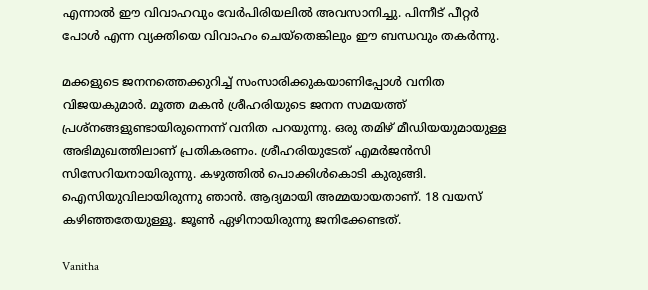എന്നാൽ ഈ വിവാഹവും വേർപിരിയലിൽ അവസാനിച്ചു. പിന്നീട് പീറ്റർ പോൾ എന്ന വ്യക്തിയെ വിവാഹം ചെയ്തെങ്കിലും ഈ ബന്ധവും തകർന്നു.

മക്കളുടെ ജനനത്തെക്കുറിച്ച് സംസാരിക്കുകയാണിപ്പോൾ വനിത വിജയകുമാർ. മൂത്ത മകൻ ശ്രീഹരിയുടെ ജനന സമയത്ത് പ്രശ്നങ്ങളുണ്ടായിരുന്നെന്ന് വനിത പറയുന്നു. ഒരു തമിഴ് മീഡിയയുമായുള്ള അഭിമുഖത്തിലാണ് പ്രതികരണം. ശ്രീഹരിയുടേത് എമർജൻസി സിസേറിയനായിരുന്നു. കഴുത്തിൽ പൊക്കിൾകൊടി കുരുങ്ങി. ഐസിയുവിലായിരുന്നു ഞാൻ. ആദ്യമായി അമ്മയായതാണ്. 18 വയസ് കഴിഞ്ഞതേയുള്ളൂ. ജൂൺ ഏഴിനായിരുന്നു ജനിക്കേണ്ടത്.

Vanitha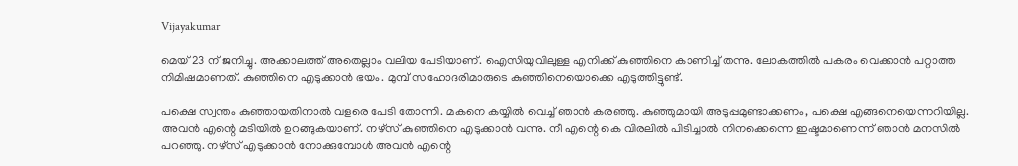Vijayakumar

മെയ് 23 ന് ജനിച്ചു. അക്കാലത്ത് അതെല്ലാം വലിയ പേടിയാണ്. ഐസിയുവിലുള്ള എനിക്ക് കുഞ്ഞിനെ കാണിച്ച് തന്നു. ലോകത്തിൽ പകരം വെക്കാൻ പറ്റാത്ത നിമിഷമാണത്. കുഞ്ഞിനെ എടുക്കാൻ ഭയം. മുമ്പ് സഹോദരിമാരുടെ കുഞ്ഞിനെയൊക്കെ എടുത്തിട്ടുണ്ട്.

പക്ഷെ സ്വന്തം കുഞ്ഞായതിനാൽ വളരെ പേ‌ടി തോന്നി. മകനെ കയ്യിൽ വെച്ച് ഞാൻ കരഞ്ഞു. കുഞ്ഞുമായി അടുപ്പമുണ്ടാക്കണം, പക്ഷെ എങ്ങനെയെന്നറിയില്ല. അവൻ എന്റെ മടിയിൽ ഉറങ്ങുകയാണ്. നഴ്സ് കുഞ്ഞിനെ എടുക്കാൻ വന്നു. നീ എന്റെ കെ വിരലിൽ പിടിച്ചാൽ നിനക്കെന്നെ ഇഷ്ടമാണെന്ന് ഞാൻ മനസിൽ പറഞ്ഞു. നഴ്സ് എടുക്കാൻ നോക്കുമ്പോൾ അവൻ എന്റെ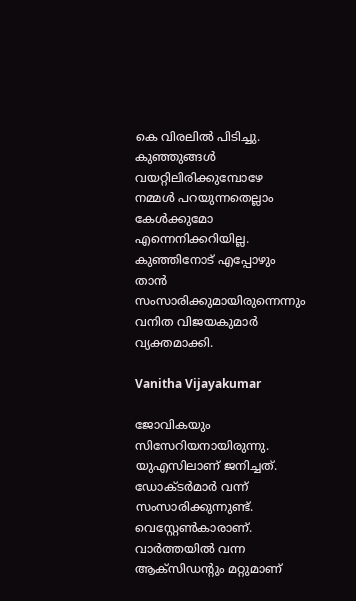കെ വിരലിൽ പിടിച്ചു. കുഞ്ഞുങ്ങൾ വയറ്റിലിരിക്കുമ്പോഴേ നമ്മൾ പറയുന്നതെല്ലാം കേൾക്കുമോ എന്നെനിക്കറിയില്ല. കുഞ്ഞിനോട് എപ്പോഴും താൻ സംസാരിക്കുമായിരുന്നെന്നും വനിത വിജയകുമാർ വ്യക്തമാക്കി.

Vanitha Vijayakumar

ജോവികയും സിസേറിയനായിരുന്നു. യുഎസിലാണ് ജനിച്ചത്. ഡോക്ടർമാർ വന്ന് സംസാരിക്കുന്നുണ്ട്. വെസ്റ്റേൺകാരാണ്. വാർത്തയിൽ വന്ന ആക്സിഡ‍ന്റും മറ്റുമാണ്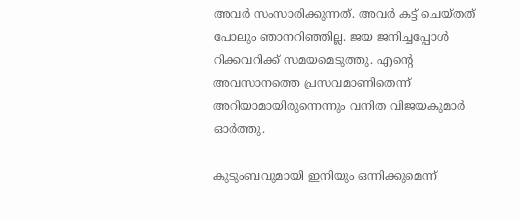അവർ സംസാരിക്കുന്നത്. അവർ കട്ട് ചെയ്തത് പോലും ഞാനറിഞ്ഞില്ല. ജയ ജനിച്ചപ്പോൾ റിക്കവറിക്ക് സമയമെടുത്തു. എന്റെ അവസാനത്തെ പ്രസവമാണിതെന്ന് അറിയാമായിരുന്നെന്നും വനിത വിജയകുമാർ ഓർത്തു.

കുടുംബവുമായി ഇനിയും ഒന്നിക്കുമെന്ന്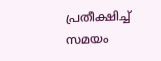പ്രതീക്ഷിച്ച് സമയം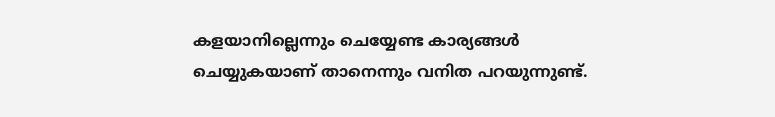കളയാനില്ലെന്നും ചെയ്യേണ്ട കാര്യങ്ങൾ ചെയ്യുകയാണ് താനെന്നും വനിത പറയുന്നുണ്ട്.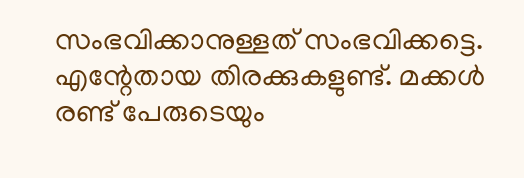സംഭവിക്കാനുള്ളത് സംഭവിക്കട്ടെ. എന്റേതായ തിരക്കുകളുണ്ട്. മക്കൾ രണ്ട് പേരുടെയും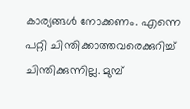കാര്യങ്ങൾ നോക്കണം. എന്നെ പറ്റി ചിന്തിക്കാത്തവരെക്കുറിച്ച് ചിന്തിക്കുന്നില്ല. മുമ്പ്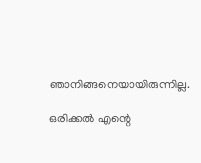ഞാനിങ്ങനെയായിരുന്നില്ല.

ഒരിക്കൽ എന്റെ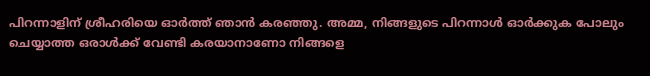പിറന്നാളിന് ശ്രീഹരിയെ ഓർത്ത് ഞാൻ കരഞ്ഞു. അമ്മ, നിങ്ങളുടെ പിറന്നാൾ ഓർക്കുക പോലും ചെയ്യാത്ത ഒരാൾക്ക് വേണ്ടി കരയാനാണോ നിങ്ങളെ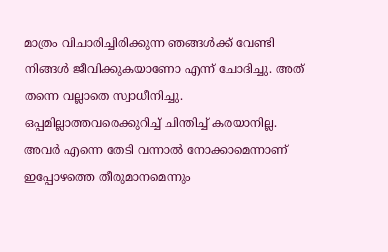മാത്രം വിചാരിച്ചിരിക്കുന്ന ഞങ്ങൾക്ക് വേണ്ടി നിങ്ങൾ ജീവിക്കുകയാണോ എന്ന് ചോദിച്ചു. അത് തന്നെ വല്ലാതെ സ്വാധീനിച്ചു. ഒപ്പമില്ലാത്തവരെക്കുറിച്ച് ചിന്തിച്ച് കരയാനില്ല. അവർ എന്നെ തേടി വന്നാൽ നോക്കാമെന്നാണ് ഇപ്പോഴത്തെ തീരുമാനമെന്നും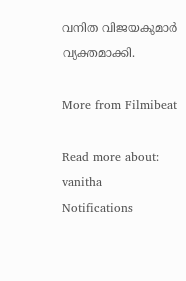വനിത വിജയകുമാർ വ്യക്തമാക്കി.

More from Filmibeat

Read more about: vanitha
Notifications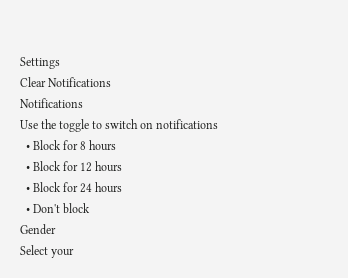Settings
Clear Notifications
Notifications
Use the toggle to switch on notifications
  • Block for 8 hours
  • Block for 12 hours
  • Block for 24 hours
  • Don't block
Gender
Select your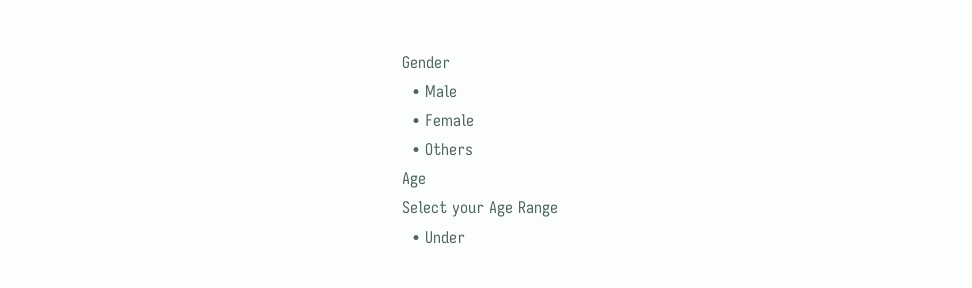Gender
  • Male
  • Female
  • Others
Age
Select your Age Range
  • Under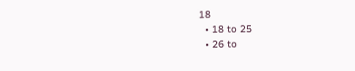18
  • 18 to 25
  • 26 to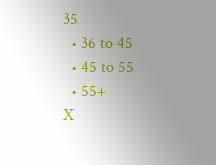35
  • 36 to 45
  • 45 to 55
  • 55+
X